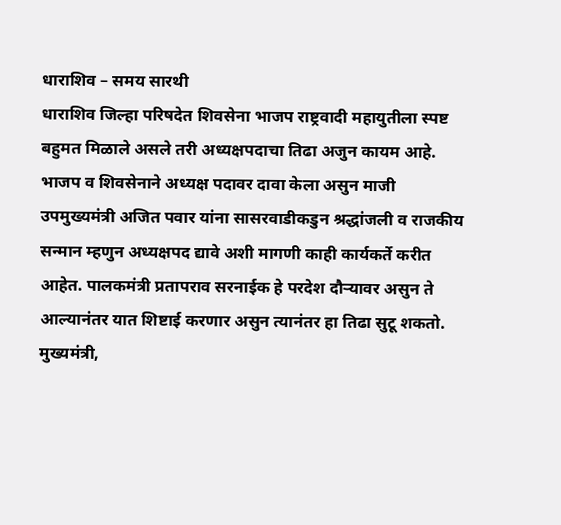धाराशिव – समय सारथी
धाराशिव जिल्हा परिषदेत शिवसेना भाजप राष्ट्रवादी महायुतीला स्पष्ट बहुमत मिळाले असले तरी अध्यक्षपदाचा तिढा अजुन कायम आहे. भाजप व शिवसेनाने अध्यक्ष पदावर दावा केला असुन माजी उपमुख्यमंत्री अजित पवार यांना सासरवाडीकडुन श्रद्धांजली व राजकीय सन्मान म्हणुन अध्यक्षपद द्यावे अशी मागणी काही कार्यकर्ते करीत आहेत. पालकमंत्री प्रतापराव सरनाईक हे परदेश दौऱ्यावर असुन ते आल्यानंतर यात शिष्टाई करणार असुन त्यानंतर हा तिढा सुटू शकतो.
मुख्यमंत्री,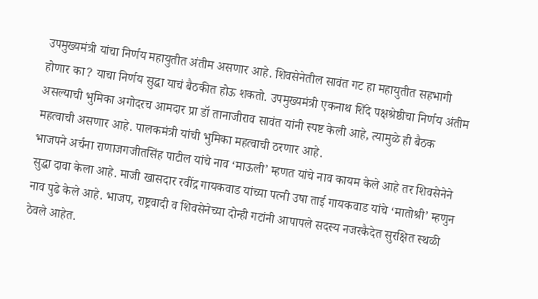उपमुख्यमंत्री यांचा निर्णय महायुतीत अंतीम असणार आहे. शिवसेनेतील सावंत गट हा महायुतीत सहभागी होणार का? याचा निर्णय सुद्धा याचं बैठकीत होऊ शकतो. उपमुख्यमंत्री एकनाथ शिंदे पक्षश्रेष्ठीचा निर्णय अंतीम असल्याची भुमिका अगोदरच आमदार प्रा डॉ तानाजीराव सावंत यांनी स्पष्ट केली आहे, त्यामुळे ही बैठक महत्वाची असणार आहे. पालकमंत्री यांची भुमिका महत्वाची ठरणार आहे.
भाजपने अर्चना राणाजगजीतसिंह पाटील यांचे नाव ‘माऊली’ म्हणत यांचे नाव कायम केले आहे तर शिवसेनेने सुद्धा दावा केला आहे. माजी खासदार रवींद्र गायकवाड यांच्या पत्नी उषा ताई गायकवाड यांचे ‘मातोश्री’ म्हणुन नाव पुढे केले आहे. भाजप, राष्ट्रवादी व शिवसेनेच्या दोन्ही गटांनी आपापले सदस्य नजरकैदेत सुरक्षित स्थळी ठेवले आहेत.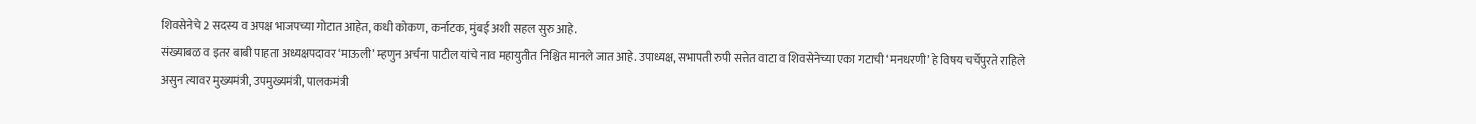शिवसेनेचे 2 सदस्य व अपक्ष भाजपच्या गोटात आहेत, कधी कोकण, कर्नाटक, मुंबई अशी सहल सुरु आहे.
संख्याबळ व इतर बाबी पाहता अध्यक्षपदावर ‘माऊली’ म्हणुन अर्चना पाटील यांचे नाव महायुतीत निश्चित मानले जात आहे. उपाध्यक्ष, सभापती रुपी सत्तेत वाटा व शिवसेनेच्या एका गटाची ‘मनधरणी’ हे विषय चर्चेपुरते राहिले असुन त्यावर मुख्यमंत्री, उपमुख्यमंत्री, पालकमंत्री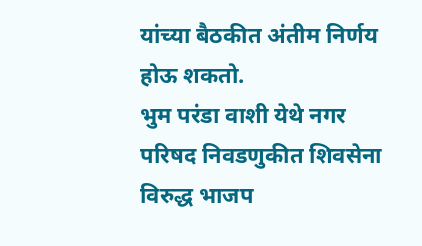यांच्या बैठकीत अंतीम निर्णय होऊ शकतो.
भुम परंडा वाशी येथे नगर परिषद निवडणुकीत शिवसेना विरुद्ध भाजप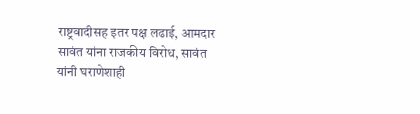राष्ट्रवादीसह इतर पक्ष लढाई, आमदार सावंत यांना राजकीय विरोध, सावंत यांनी घराणेशाही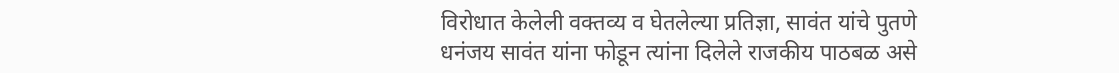विरोधात केलेली वक्तव्य व घेतलेल्या प्रतिज्ञा, सावंत यांचे पुतणे धनंजय सावंत यांना फोडून त्यांना दिलेले राजकीय पाठबळ असे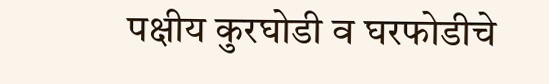पक्षीय कुरघोडी व घरफोडीचे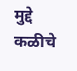मुद्दे कळीचे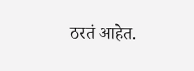ठरतं आहेत.